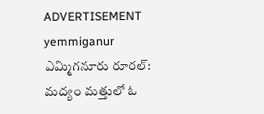ADVERTISEMENT
yemmiganur
ఎమ్మిగనూరు రూరల్: మద్యం మత్తులో ఓ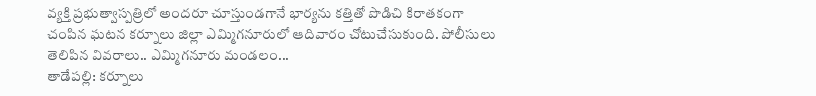వ్యక్తి ప్రభుత్వాస్పత్రిలో అందరూ చూస్తుండగానే భార్యను కత్తితో పొడిచి కిరాతకంగా చంపిన ఘటన కర్నూలు జిల్లా ఎమ్మిగనూరులో ఆదివారం చోటుచేసుకుంది. పోలీసులు తెలిపిన వివరాలు.. ఎమ్మిగనూరు మండలం...
తాడేపల్లి: కర్నూలు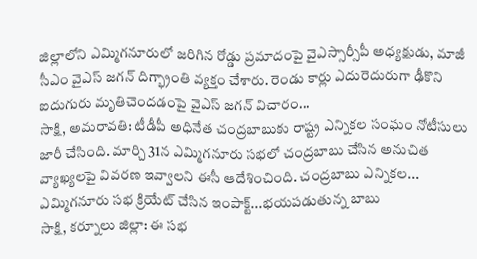జిల్లాలోని ఎమ్మిగనూరులో జరిగిన రోడ్డు ప్రమాదంపై వైఎస్సార్సీపీ అధ్యక్షుడు, మాజీ సీఎం వైఎస్ జగన్ దిగ్భ్రాంతి వ్యక్తం చేశారు. రెండు కార్లు ఎదురెదురుగా ఢీకొని ఐదుగురు మృతిచెందడంపై వైఎస్ జగన్ విచారం...
సాక్షి, అమరావతి: టీడీపీ అధినేత చంద్రబాబుకు రాష్ట్ర ఎన్నికల సంఘం నోటీసులు జారీ చేసింది. మార్చి 31న ఎమ్మిగనూరు సభలో చంద్రబాబు చేసిన అనుచిత వ్యాఖ్యలపై వివరణ ఇవ్వాలని ఈసీ ఆదేశించింది. చంద్రబాబు ఎన్నికల...
ఎమ్మిగనూరు సభ క్రియేట్ చేసిన ఇంపాక్ట్...భయపడుతున్న బాబు
సాక్షి, కర్నూలు జిల్లా: ఈ సభ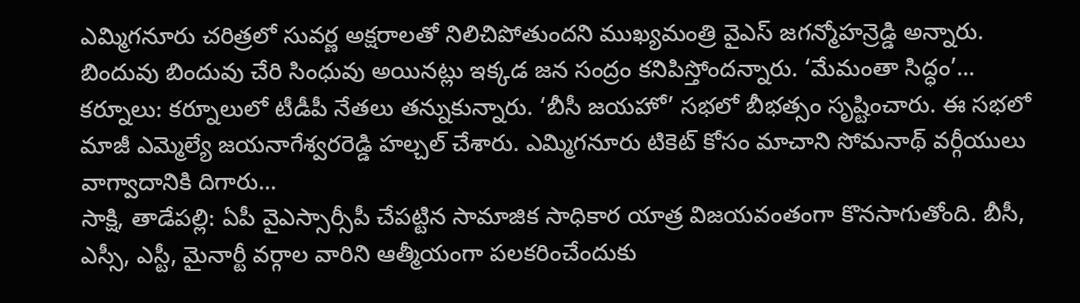ఎమ్మిగనూరు చరిత్రలో సువర్ణ అక్షరాలతో నిలిచిపోతుందని ముఖ్యమంత్రి వైఎస్ జగన్మోహన్రెడ్డి అన్నారు. బిందువు బిందువు చేరి సింధువు అయినట్లు ఇక్కడ జన సంద్రం కనిపిస్తోందన్నారు. ‘మేమంతా సిద్ధం’...
కర్నూలు: కర్నూలులో టీడీపీ నేతలు తన్నుకున్నారు. ‘బీసీ జయహో’ సభలో బీభత్సం సృష్టించారు. ఈ సభలో మాజీ ఎమ్మెల్యే జయనాగేశ్వరరెడ్డి హల్చల్ చేశారు. ఎమ్మిగనూరు టికెట్ కోసం మాచాని సోమనాథ్ వర్గీయులు వాగ్వాదానికి దిగారు...
సాక్షి, తాడేపల్లి: ఏపీ వైఎస్సార్సీపీ చేపట్టిన సామాజిక సాధికార యాత్ర విజయవంతంగా కొనసాగుతోంది. బీసీ, ఎస్సీ, ఎస్టీ, మైనార్టీ వర్గాల వారిని ఆత్మీయంగా పలకరించేందుకు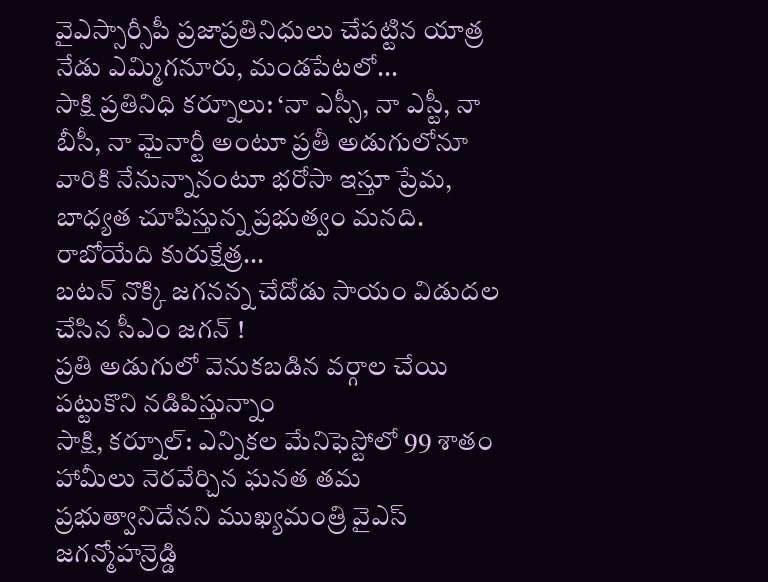వైఎస్సార్సీపీ ప్రజాప్రతినిధులు చేపట్టిన యాత్ర నేడు ఎమ్మిగనూరు, మండపేటలో...
సాక్షి ప్రతినిధి కర్నూలు: ‘నా ఎస్సీ, నా ఎస్టీ, నా బీసీ, నా మైనార్టీ అంటూ ప్రతీ అడుగులోనూ వారికి నేనున్నానంటూ భరోసా ఇస్తూ ప్రేమ, బాధ్యత చూపిస్తున్న ప్రభుత్వం మనది. రాబోయేది కురుక్షేత్ర...
బటన్ నొక్కి జగనన్న చేదోడు సాయం విడుదల చేసిన సీఎం జగన్ !
ప్రతి అడుగులో వెనుకబడిన వర్గాల చేయి పట్టుకొని నడిపిస్తున్నాం
సాక్షి, కర్నూల్: ఎన్నికల మేనిఫెస్టోలో 99 శాతం హామీలు నెరవేర్చిన ఘనత తమ ప్రభుత్వానిదేనని ముఖ్యమంత్రి వైఎస్ జగన్మోహన్రెడ్డి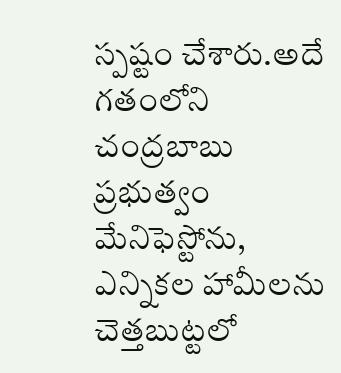స్పష్టం చేశారు.అదే గతంలోని చంద్రబాబు ప్రభుత్వం మేనిఫెస్టోను, ఎన్నికల హామీలను చెత్తబుట్టలో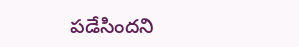పడేసిందని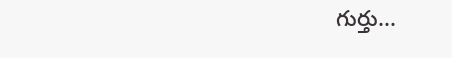గుర్తు...